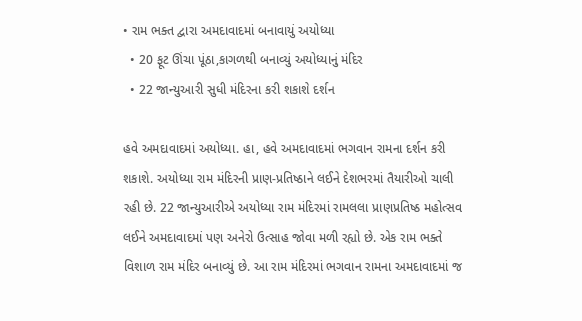• રામ ભક્ત દ્વારા અમદાવાદમાં બનાવાયું અયોધ્યા
  • 20 ફૂટ ઊંચા પૂંઠા,કાગળથી બનાવ્યું અયોધ્યાનું મંદિર
  • 22 જાન્યુઆરી સુધી મંદિરના કરી શકાશે દર્શન

હવે અમદાવાદમાં અયોધ્યા. હા, હવે અમદાવાદમાં ભગવાન રામના દર્શન કરી શકાશે. અયોધ્યા રામ મંદિરની પ્રાણ-પ્રતિષ્ઠાને લઈને દેશભરમાં તૈયારીઓ ચાલી રહી છે. 22 જાન્યુઆરીએ અયોધ્યા રામ મંદિરમાં રામલલા પ્રાણપ્રતિષ્ઠ મહોત્સવ લઈને અમદાવાદમાં પણ અનેરો ઉત્સાહ જોવા મળી રહ્યો છે. એક રામ ભક્તે વિશાળ રામ મંદિર બનાવ્યું છે. આ રામ મંદિરમાં ભગવાન રામના અમદાવાદમાં જ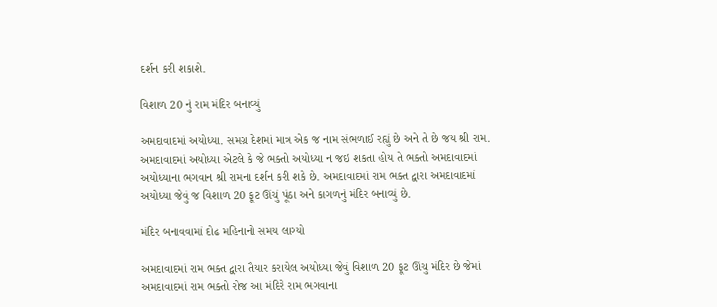દર્શન કરી શકાશે.

વિશાળ 20 નું રામ મંદિર બનાવ્યું

અમદાવાદમાં અયોધ્યા. સમગ્ર દેશમાં માત્ર એક જ નામ સંભળાઈ રહ્યું છે અને તે છે જય શ્રી રામ. અમદાવાદમાં અયોધ્યા એટલે કે જે ભક્તો અયોધ્યા ન જઇ શકતા હોય તે ભક્તો અમદાવાદમાં અયોધ્યાના ભગવાન શ્રી રામના દર્શન કરી શકે છે. અમદાવાદમાં રામ ભક્ત દ્વારા અમદાવાદમાં અયોધ્યા જેવું જ વિશાળ 20 ફૂટ ઊંચું પૂંઠા અને કાગળનું મંદિર બનાવ્યું છે.

મંદિર બનાવવામાં દોઢ મહિનાનો સમય લાગ્યો

અમદાવાદમાં રામ ભક્ત દ્વારા તૈયાર કરાયેલ અયોધ્યા જેવું વિશાળ 20 ફૂટ ઊંચુ મંદિર છે જેમાં અમદાવાદમાં રામ ભક્તો રોજ આ મંદિરે રામ ભગવાના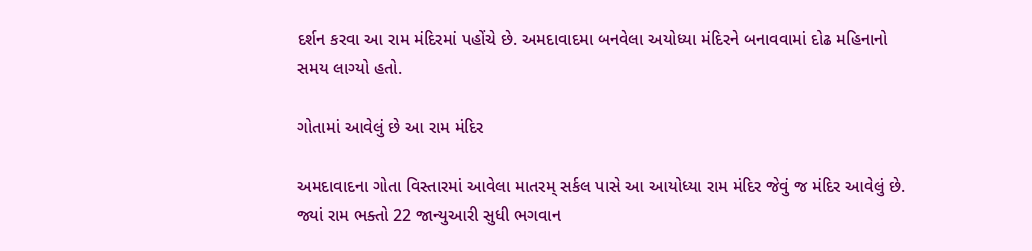દર્શન કરવા આ રામ મંદિરમાં પહોંચે છે. અમદાવાદમા બનવેલા અયોધ્યા મંદિરને બનાવવામાં દોઢ મહિનાનો સમય લાગ્યો હતો.

ગોતામાં આવેલું છે આ રામ મંદિર

અમદાવાદના ગોતા વિસ્તારમાં આવેલા માતરમ્ સર્કલ પાસે આ આયોધ્યા રામ મંદિર જેવું જ મંદિર આવેલું છે. જ્યાં રામ ભક્તો 22 જાન્યુઆરી સુધી ભગવાન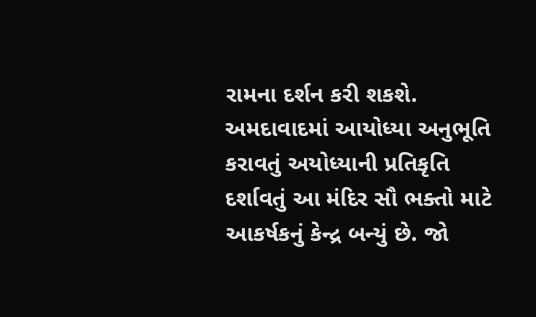રામના દર્શન કરી શકશે. અમદાવાદમાં આયોધ્યા અનુભૂતિ કરાવતું અયોધ્યાની પ્રતિકૃતિ દર્શાવતું આ મંદિર સૌ ભક્તો માટે આકર્ષકનું કેન્દ્ર બન્યું છે. જો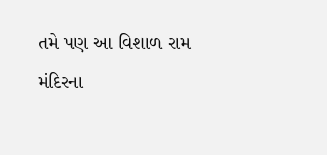તમે પણ આ વિશાળ રામ મંદિરના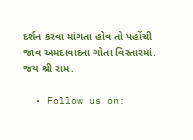દર્શન કરવા માંગતા હોવ તો પહોંચી જાવ અમદાવાદના ગોતા વિસ્તારમાં. જય શ્રી રામ.

  • Follow us on: